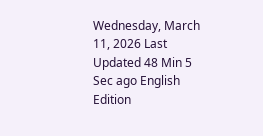Wednesday, March 11, 2026 Last Updated 48 Min 5 Sec ago English Edition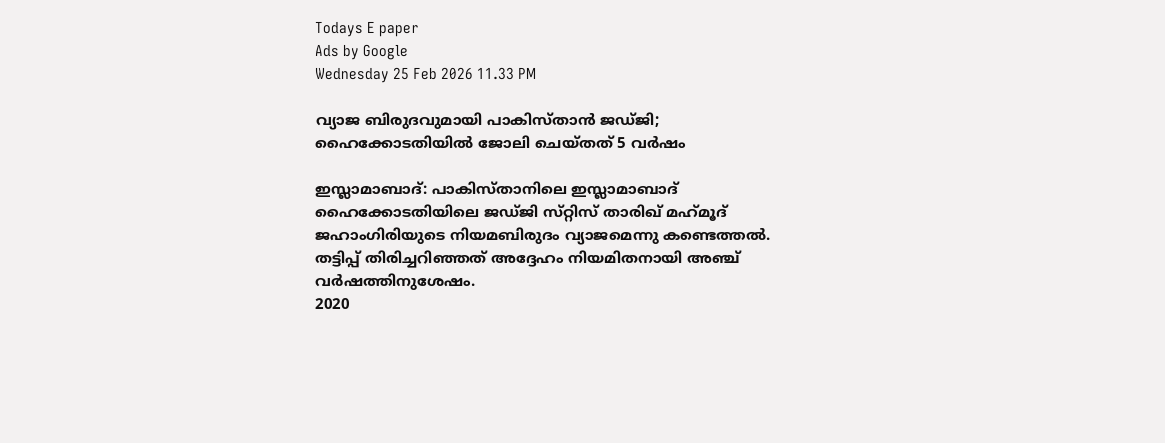Todays E paper
Ads by Google
Wednesday 25 Feb 2026 11.33 PM

വ്യാജ ബിരുദവുമായി പാകിസ്‌താന്‍ ജഡ്‌ജി; ഹൈക്കോടതിയില്‍ ജോലി ചെയ്‌തത്‌ 5 വര്‍ഷം

ഇസ്ലാമാബാദ്‌: പാകിസ്‌താനിലെ ഇസ്ലാമാബാദ്‌ ഹൈക്കോടതിയിലെ ജഡ്‌ജി സ്‌റ്റിസ്‌ താരിഖ്‌ മഹ്‌മൂദ്‌ ജഹാംഗിരിയുടെ നിയമബിരുദം വ്യാജമെന്നു കണ്ടെത്തല്‍. തട്ടിപ്പ്‌ തിരിച്ചറിഞ്ഞത്‌ അദ്ദേഹം നിയമിതനായി അഞ്ച്‌ വര്‍ഷത്തിനുശേഷം.
2020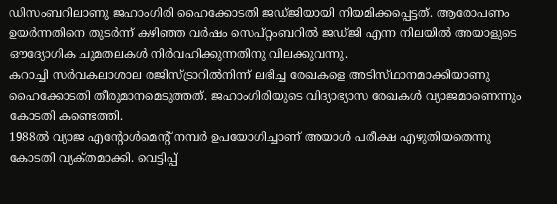ഡിസംബറിലാണു ജഹാംഗിരി ഹൈക്കോടതി ജഡ്‌ജിയായി നിയമിക്കപ്പെട്ടത്‌. ആരോപണം ഉയര്‍ന്നതിനെ തുടര്‍ന്ന്‌ കഴിഞ്ഞ വര്‍ഷം സെപ്‌റ്റംബറില്‍ ജഡ്‌ജി എന്ന നിലയില്‍ അയാളുടെ ഔദ്യോഗിക ചുമതലകള്‍ നിര്‍വഹിക്കുന്നതിനു വിലക്കുവന്നു.
കറാച്ചി സര്‍വകലാശാല രജിസ്‌ട്രാറില്‍നിന്ന്‌ ലഭിച്ച രേഖകളെ അടിസ്‌ഥാനമാക്കിയാണു ഹൈക്കോടതി തീരുമാനമെടുത്തത്‌. ജഹാംഗിരിയുടെ വിദ്യാഭ്യാസ രേഖകള്‍ വ്യാജമാണെന്നും കോടതി കണ്ടെത്തി.
1988ല്‍ വ്യാജ എന്റോള്‍മെന്റ്‌ നമ്പര്‍ ഉപയോഗിച്ചാണ്‌ അയാള്‍ പരീക്ഷ എഴുതിയതെന്നു കോടതി വ്യക്‌തമാക്കി. വെട്ടിപ്പ്‌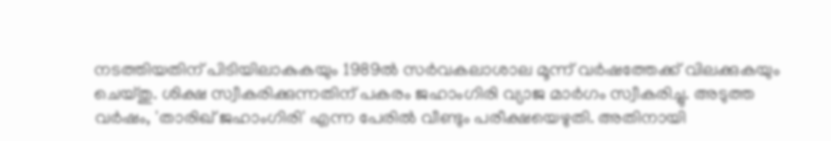നടത്തിയതിന്‌ പിടിയിലാകുകയും 1989ല്‍ സര്‍വകലാശാല മൂന്ന്‌ വര്‍ഷത്തേക്ക്‌ വിലക്കുകയും ചെയ്‌തു. ശിക്ഷ സ്വീകരിക്കുന്നതിന്‌ പകരം ജഹാംഗിരി വ്യാജ മാര്‍ഗം സ്വീകരിച്ചു. അടുത്ത വര്‍ഷം, 'താരിഖ്‌ ജഹാംഗിരി' എന്ന പേരില്‍ വീണ്ടും പരീക്ഷയെഴുതി. അതിനായി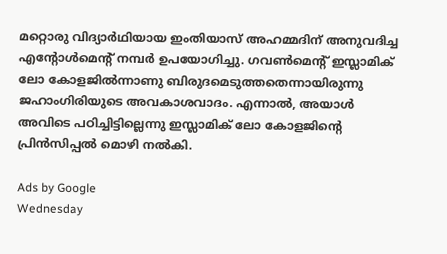മറ്റൊരു വിദ്യാര്‍ഥിയായ ഇംതിയാസ്‌ അഹമ്മദിന്‌ അനുവദിച്ച എന്റോള്‍മെന്റ്‌ നമ്പര്‍ ഉപയോഗിച്ചു. ഗവണ്‍മെന്റ്‌ ഇസ്ലാമിക്‌ ലോ കോളജില്‍ന്നാണു ബിരുദമെടുത്തതെന്നായിരുന്നു ജഹാംഗിരിയുടെ അവകാശവാദം. എന്നാല്‍, അയാള്‍ അവിടെ പഠിച്ചിട്ടില്ലെന്നു ഇസ്ലാമിക്‌ ലോ കോളജിന്റെ പ്രിന്‍സിപ്പല്‍ മൊഴി നല്‍കി.

Ads by Google
Wednesday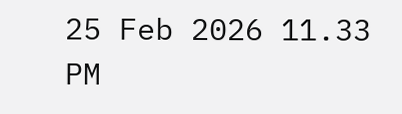25 Feb 2026 11.33 PM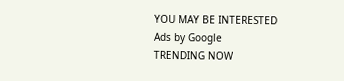YOU MAY BE INTERESTED
Ads by Google
TRENDING NOW